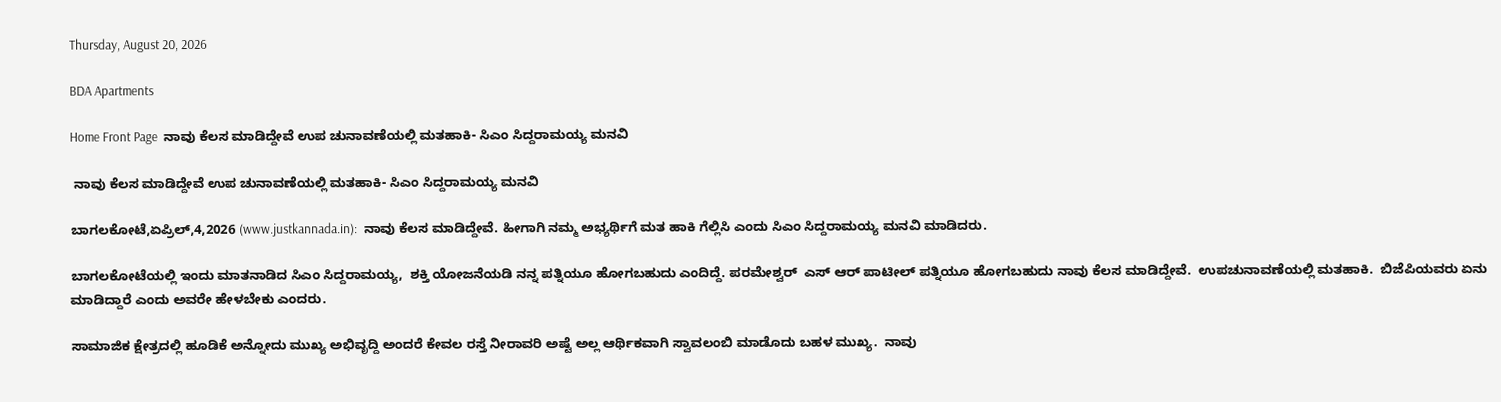Thursday, August 20, 2026

BDA Apartments

Home Front Page  ನಾವು ಕೆಲಸ ಮಾಡಿದ್ದೇವೆ ಉಪ ಚುನಾವಣೆಯಲ್ಲಿ ಮತಹಾಕಿ- ಸಿಎಂ ಸಿದ್ದರಾಮಯ್ಯ ಮನವಿ

 ನಾವು ಕೆಲಸ ಮಾಡಿದ್ದೇವೆ ಉಪ ಚುನಾವಣೆಯಲ್ಲಿ ಮತಹಾಕಿ- ಸಿಎಂ ಸಿದ್ದರಾಮಯ್ಯ ಮನವಿ

ಬಾಗಲಕೋಟೆ,ಏಪ್ರಿಲ್,4,2026 (www.justkannada.in):  ನಾವು ಕೆಲಸ ಮಾಡಿದ್ದೇವೆ. ಹೀಗಾಗಿ ನಮ್ಮ ಅಭ್ಯರ್ಥಿಗೆ ಮತ ಹಾಕಿ ಗೆಲ್ಲಿಸಿ ಎಂದು ಸಿಎಂ ಸಿದ್ದರಾಮಯ್ಯ ಮನವಿ ಮಾಡಿದರು.

ಬಾಗಲಕೋಟೆಯಲ್ಲಿ ಇಂದು ಮಾತನಾಡಿದ ಸಿಎಂ ಸಿದ್ದರಾಮಯ್ಯ,  ಶಕ್ತಿ ಯೋಜನೆಯಡಿ ನನ್ನ ಪತ್ನಿಯೂ ಹೋಗಬಹುದು ಎಂದಿದ್ದೆ. ಪರಮೇಶ್ವರ್  ಎಸ್ ಆರ್ ಪಾಟೀಲ್ ಪತ್ನಿಯೂ ಹೋಗಬಹುದು ನಾವು ಕೆಲಸ ಮಾಡಿದ್ದೇವೆ.  ಉಪಚುನಾವಣೆಯಲ್ಲಿ ಮತಹಾಕಿ.  ಬಿಜೆಪಿಯವರು ಏನು ಮಾಡಿದ್ದಾರೆ ಎಂದು ಅವರೇ ಹೇಳಬೇಕು ಎಂದರು.

ಸಾಮಾಜಿಕ ಕ್ಷೇತ್ರದಲ್ಲಿ ಹೂಡಿಕೆ ಅನ್ನೋದು ಮುಖ್ಯ ಅಭಿವೃದ್ದಿ ಅಂದರೆ ಕೇವಲ ರಸ್ತೆ ನೀರಾವರಿ ಅಷ್ಟೆ ಅಲ್ಲ ಆರ್ಥಿಕವಾಗಿ ಸ್ವಾವಲಂಬಿ ಮಾಡೊದು ಬಹಳ ಮುಖ್ಯ.  ನಾವು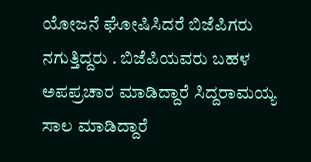ಯೋಜನೆ ಘೋಷಿಸಿದರೆ ಬಿಜೆಪಿಗರು ನಗುತ್ತಿದ್ದರು . ಬಿಜೆಪಿಯವರು ಬಹಳ ಅಪಪ್ರಚಾರ ಮಾಡಿದ್ದಾರೆ ಸಿದ್ದರಾಮಯ್ಯ  ಸಾಲ ಮಾಡಿದ್ದಾರೆ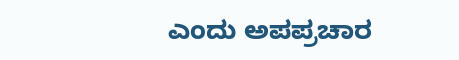ಎಂದು ಅಪಪ್ರಚಾರ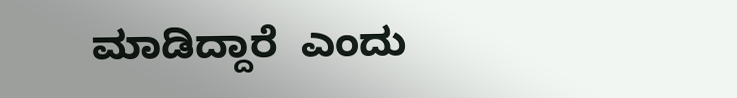ಮಾಡಿದ್ದಾರೆ  ಎಂದು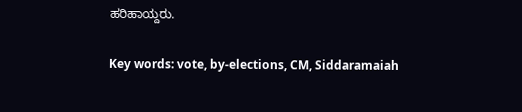ಹರಿಹಾಯ್ದರು.

Key words: vote, by-elections, CM, Siddaramaiah